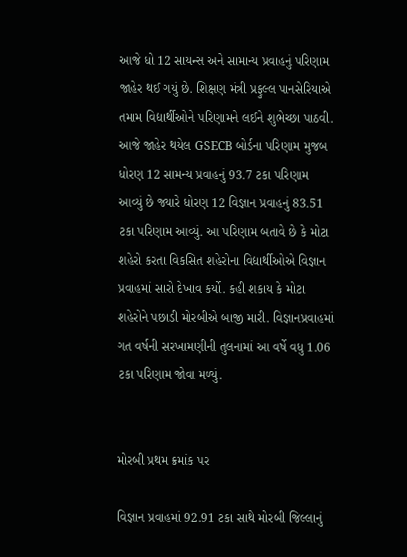આજે ધો 12 સાયન્સ અને સામાન્ય પ્રવાહનું પરિણામ જાહેર થઈ ગયું છે. શિક્ષણ મંત્રી પ્રફુલ્લ પાનસેરિયાએ તમામ વિદ્યાર્થીઓને પરિણામને લઈને શુભેચ્છા પાઠવી. આજે જાહેર થયેલ GSECB બોર્ડના પરિણામ મુજબ ધોરણ 12 સામન્ય પ્રવાહનું 93.7 ટકા પરિણામ આવ્યું છે જ્યારે ધોરણ 12 વિજ્ઞાન પ્રવાહનું 83.51 ટકા પરિણામ આવ્યું. આ પરિણામ બતાવે છે કે મોટા શહેરો કરતા વિકસિત શહેરોના વિદ્યાર્થીઓએ વિજ્ઞાન પ્રવાહમાં સારો દેખાવ કર્યો. કહી શકાય કે મોટા શહેરોને પછાડી મોરબીએ બાજી મારી. વિજ્ઞાનપ્રવાહમાં ગત વર્ષની સરખામણીની તુલનામાં આ વર્ષે વધુ 1.06 ટકા પરિણામ જોવા મળ્યું.


મોરબી પ્રથમ ક્રમાંક પર

વિજ્ઞાન પ્રવાહમાં 92.91 ટકા સાથે મોરબી જિલ્લાનું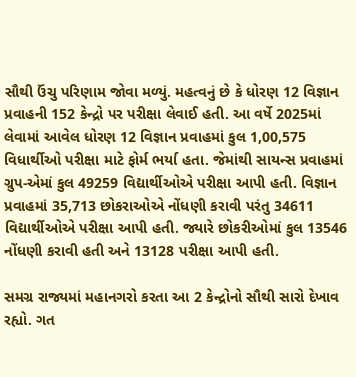સૌથી ઉંચુ પરિણામ જોવા મળ્યું. મહત્વનું છે કે ધોરણ 12 વિજ્ઞાન પ્રવાહની 152 કેન્દ્રો પર પરીક્ષા લેવાઈ હતી. આ વર્ષે 2025માં લેવામાં આવેલ ધોરણ 12 વિજ્ઞાન પ્રવાહમાં કુલ 1,00,575 વિધાર્થીઓ પરીક્ષા માટે ફોર્મ ભર્યા હતા. જેમાંથી સાયન્સ પ્રવાહમાં ગ્રુપ-એમાં કુલ 49259 વિદ્યાર્થીઓએ પરીક્ષા આપી હતી. વિજ્ઞાન પ્રવાહમાં 35,713 છોકરાઓએ નોંધણી કરાવી પરંતુ 34611 વિદ્યાર્થીઓએ પરીક્ષા આપી હતી. જ્યારે છોકરીઓમાં કુલ 13546 નોંધણી કરાવી હતી અને 13128 પરીક્ષા આપી હતી.

સમગ્ર રાજ્યમાં મહાનગરો કરતા આ 2 કેન્દ્રોનો સૌથી સારો દેખાવ રહ્યો. ગત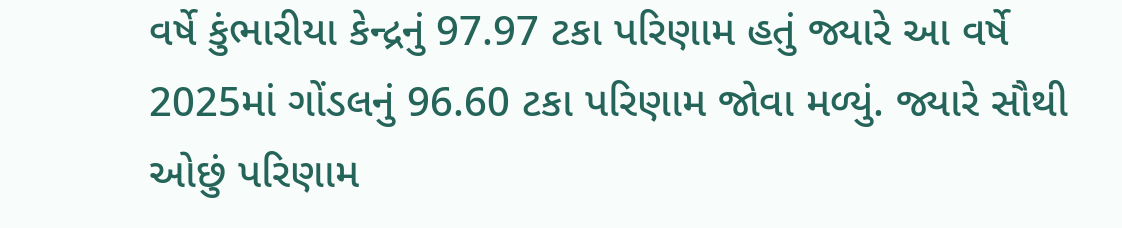વર્ષે કુંભારીયા કેન્દ્રનું 97.97 ટકા પરિણામ હતું જ્યારે આ વર્ષે  2025માં ગોંડલનું 96.60 ટકા પરિણામ જોવા મળ્યું. જ્યારે સૌથી ઓછું પરિણામ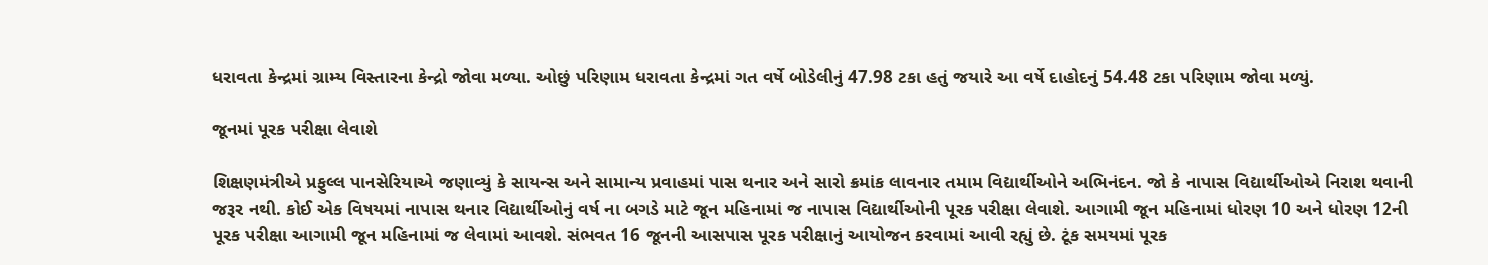ધરાવતા કેન્દ્રમાં ગ્રામ્ય વિસ્તારના કેન્દ્રો જોવા મળ્યા. ઓછું પરિણામ ધરાવતા કેન્દ્રમાં ગત વર્ષે બોડેલીનું 47.98 ટકા હતું જયારે આ વર્ષે દાહોદનું 54.48 ટકા પરિણામ જોવા મળ્યું.

જૂનમાં પૂરક પરીક્ષા લેવાશે

શિક્ષણમંત્રીએ પ્રફુલ્લ પાનસેરિયાએ જણાવ્યું કે સાયન્સ અને સામાન્ય પ્રવાહમાં પાસ થનાર અને સારો ક્રમાંક લાવનાર તમામ વિદ્યાર્થીઓને અભિનંદન. જો કે નાપાસ વિદ્યાર્થીઓએ નિરાશ થવાની જરૂર નથી. કોઈ એક વિષયમાં નાપાસ થનાર વિદ્યાર્થીઓનું વર્ષ ના બગડે માટે જૂન મહિનામાં જ નાપાસ વિદ્યાર્થીઓની પૂરક પરીક્ષા લેવાશે. આગામી જૂન મહિનામાં ધોરણ 10 અને ધોરણ 12ની પૂરક પરીક્ષા આગામી જૂન મહિનામાં જ લેવામાં આવશે. સંભવત 16 જૂનની આસપાસ પૂરક પરીક્ષાનું આયોજન કરવામાં આવી રહ્યું છે. ટૂંક સમયમાં પૂરક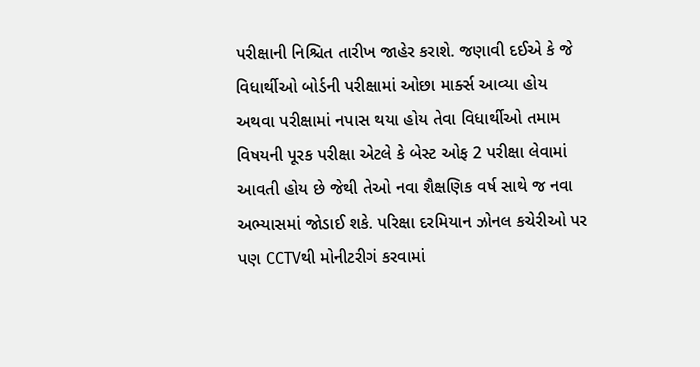પરીક્ષાની નિશ્ચિત તારીખ જાહેર કરાશે. જણાવી દઈએ કે જે વિધાર્થીઓ બોર્ડની પરીક્ષામાં ઓછા માર્ક્સ આવ્યા હોય અથવા પરીક્ષામાં નપાસ થયા હોય તેવા વિધાર્થીઓ તમામ વિષયની પૂરક પરીક્ષા એટલે કે બેસ્ટ ઓફ 2 પરીક્ષા લેવામાં આવતી હોય છે જેથી તેઓ નવા શૈક્ષણિક વર્ષ સાથે જ નવા અભ્યાસમાં જોડાઈ શકે. પરિક્ષા દરમિયાન ઝોનલ કચેરીઓ પર પણ CCTVથી મોનીટરીગં કરવામાં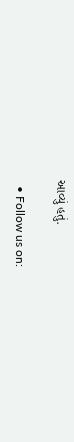આવ્યું હતું.

  • Follow us on: